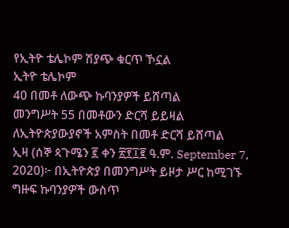የኢትዮ ቴሌኮም ሽያጭ ቁርጥ ኾኗል
ኢትዮ ቴሌኮም
40 በመቶ ለውጭ ኩባንያዎች ይሸጣል
መንግሥት 55 በመቶውን ድርሻ ይይዛል
ለኢትዮጵያውያኖች አምስት በመቶ ድርሻ ይሸጣል
ኢዛ (ሰኞ ጳጉሜን ፪ ቀን ፳፻፲፪ ዓ.ም. September 7, 2020)፦ በኢትዮጵያ በመንግሥት ይዞታ ሥር ከሚገኙ ግዙፍ ኩባንያዎች ውስጥ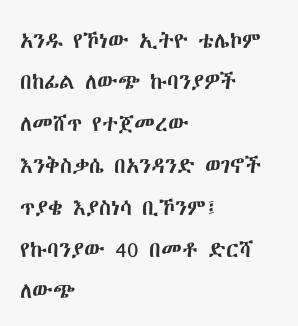አንዱ የኾነው ኢትዮ ቴሌኮም በከፊል ለውጭ ኩባንያዎች ለመሸጥ የተጀመረው እንቅስቃሴ በአንዳንድ ወገኖች ጥያቄ እያስነሳ ቢኾንም፤ የኩባንያው 40 በመቶ ድርሻ ለውጭ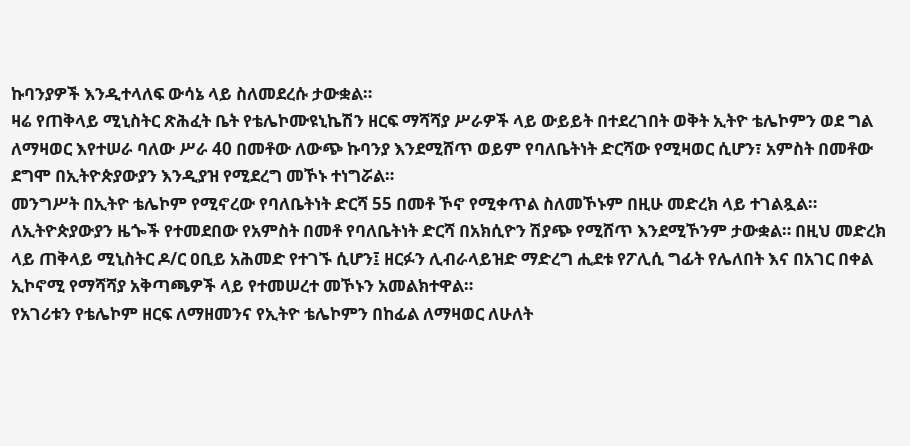ኩባንያዎች እንዲተላለፍ ውሳኔ ላይ ስለመደረሱ ታውቋል።
ዛሬ የጠቅላይ ሚኒስትር ጽሕፈት ቤት የቴሌኮሙዩኒኬሽን ዘርፍ ማሻሻያ ሥራዎች ላይ ውይይት በተደረገበት ወቅት ኢትዮ ቴሌኮምን ወደ ግል ለማዛወር እየተሠራ ባለው ሥራ 40 በመቶው ለውጭ ኩባንያ እንደሚሸጥ ወይም የባለቤትነት ድርሻው የሚዛወር ሲሆን፣ አምስት በመቶው ደግሞ በኢትዮጵያውያን እንዲያዝ የሚደረግ መኾኑ ተነግሯል።
መንግሥት በኢትዮ ቴሌኮም የሚኖረው የባለቤትነት ድርሻ 55 በመቶ ኾኖ የሚቀጥል ስለመኾኑም በዚሁ መድረክ ላይ ተገልጿል።
ለኢትዮጵያውያን ዜጐች የተመደበው የአምስት በመቶ የባለቤትነት ድርሻ በአክሲዮን ሽያጭ የሚሸጥ እንደሚኾንም ታውቋል። በዚህ መድረክ ላይ ጠቅላይ ሚኒስትር ዶ/ር ዐቢይ አሕመድ የተገኙ ሲሆን፤ ዘርፉን ሊብራላይዝድ ማድረግ ሒደቱ የፖሊሲ ግፊት የሌለበት እና በአገር በቀል ኢኮኖሚ የማሻሻያ አቅጣጫዎች ላይ የተመሠረተ መኾኑን አመልክተዋል።
የአገሪቱን የቴሌኮም ዘርፍ ለማዘመንና የኢትዮ ቴሌኮምን በከፊል ለማዛወር ለሁለት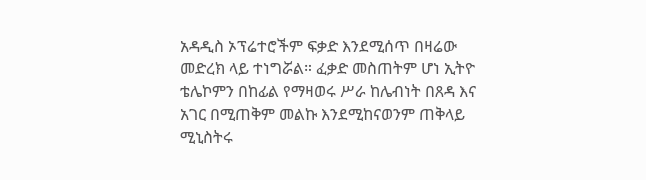አዳዲስ ኦፕሬተሮችም ፍቃድ እንደሚሰጥ በዛሬው መድረክ ላይ ተነግሯል። ፈቃድ መስጠትም ሆነ ኢትዮ ቴሌኮምን በከፊል የማዛወሩ ሥራ ከሌብነት በጸዳ እና አገር በሚጠቅም መልኩ እንደሚከናወንም ጠቅላይ ሚኒስትሩ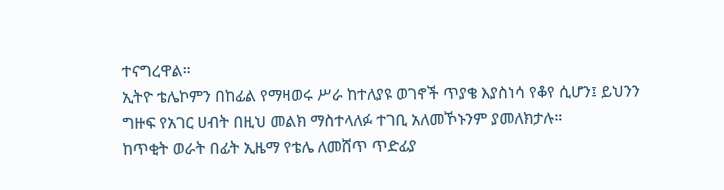ተናግረዋል።
ኢትዮ ቴሌኮምን በከፊል የማዛወሩ ሥራ ከተለያዩ ወገኖች ጥያቄ እያስነሳ የቆየ ሲሆን፤ ይህንን ግዙፍ የአገር ሀብት በዚህ መልክ ማስተላለፉ ተገቢ አለመኾኑንም ያመለክታሉ።
ከጥቂት ወራት በፊት ኢዜማ የቴሌ ለመሸጥ ጥድፊያ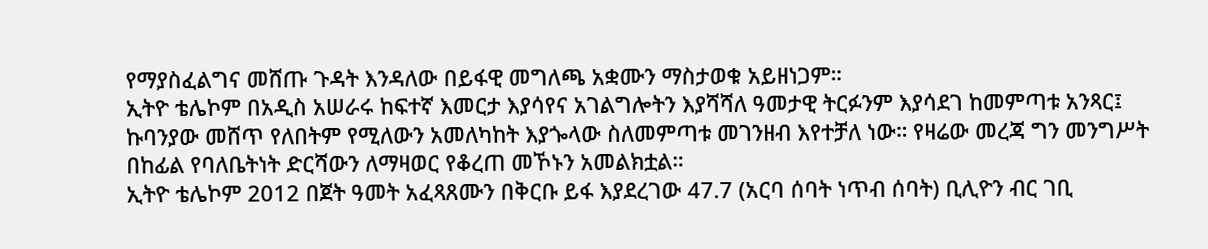የማያስፈልግና መሸጡ ጉዳት እንዳለው በይፋዊ መግለጫ አቋሙን ማስታወቁ አይዘነጋም።
ኢትዮ ቴሌኮም በአዲስ አሠራሩ ከፍተኛ እመርታ እያሳየና አገልግሎትን እያሻሻለ ዓመታዊ ትርፉንም እያሳደገ ከመምጣቱ አንጻር፤ ኩባንያው መሸጥ የለበትም የሚለውን አመለካከት እያጐላው ስለመምጣቱ መገንዘብ እየተቻለ ነው። የዛሬው መረጃ ግን መንግሥት በከፊል የባለቤትነት ድርሻውን ለማዛወር የቆረጠ መኾኑን አመልክቷል።
ኢትዮ ቴሌኮም 2012 በጀት ዓመት አፈጻጸሙን በቅርቡ ይፋ እያደረገው 47.7 (አርባ ሰባት ነጥብ ሰባት) ቢሊዮን ብር ገቢ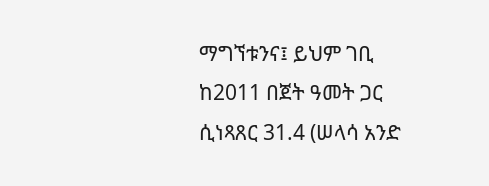ማግኘቱንና፤ ይህም ገቢ ከ2011 በጀት ዓመት ጋር ሲነጻጸር 31.4 (ሠላሳ አንድ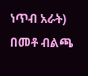ነጥብ አራት) በመቶ ብልጫ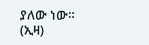ያለው ነው። (ኢዛ)